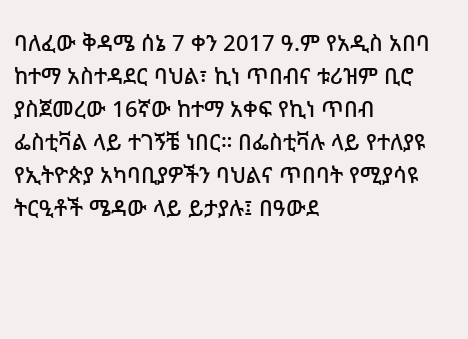ባለፈው ቅዳሜ ሰኔ 7 ቀን 2017 ዓ.ም የአዲስ አበባ ከተማ አስተዳደር ባህል፣ ኪነ ጥበብና ቱሪዝም ቢሮ ያስጀመረው 16ኛው ከተማ አቀፍ የኪነ ጥበብ ፌስቲቫል ላይ ተገኝቼ ነበር። በፌስቲቫሉ ላይ የተለያዩ የኢትዮጵያ አካባቢያዎችን ባህልና ጥበባት የሚያሳዩ ትርዒቶች ሜዳው ላይ ይታያሉ፤ በዓውደ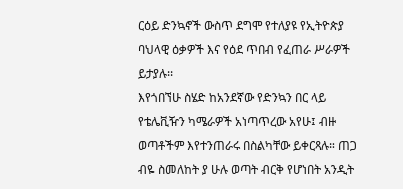ርዕይ ድንኳኖች ውስጥ ደግሞ የተለያዩ የኢትዮጵያ ባህላዊ ዕቃዎች እና የዕደ ጥበብ የፈጠራ ሥራዎች ይታያሉ፡፡
እየጎበኘሁ ስሄድ ከአንደኛው የድንኳን በር ላይ የቴሌቪዥን ካሜራዎች አነጣጥረው አየሁ፤ ብዙ ወጣቶችም እየተንጠራሩ በስልካቸው ይቀርጻሉ። ጠጋ ብዬ ስመለከት ያ ሁሉ ወጣት ብርቅ የሆነበት አንዲት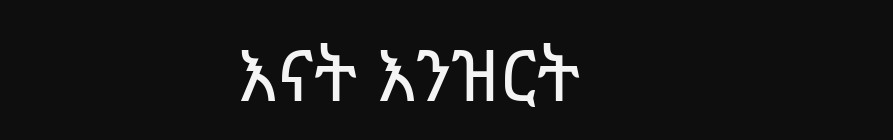እናት እንዝርት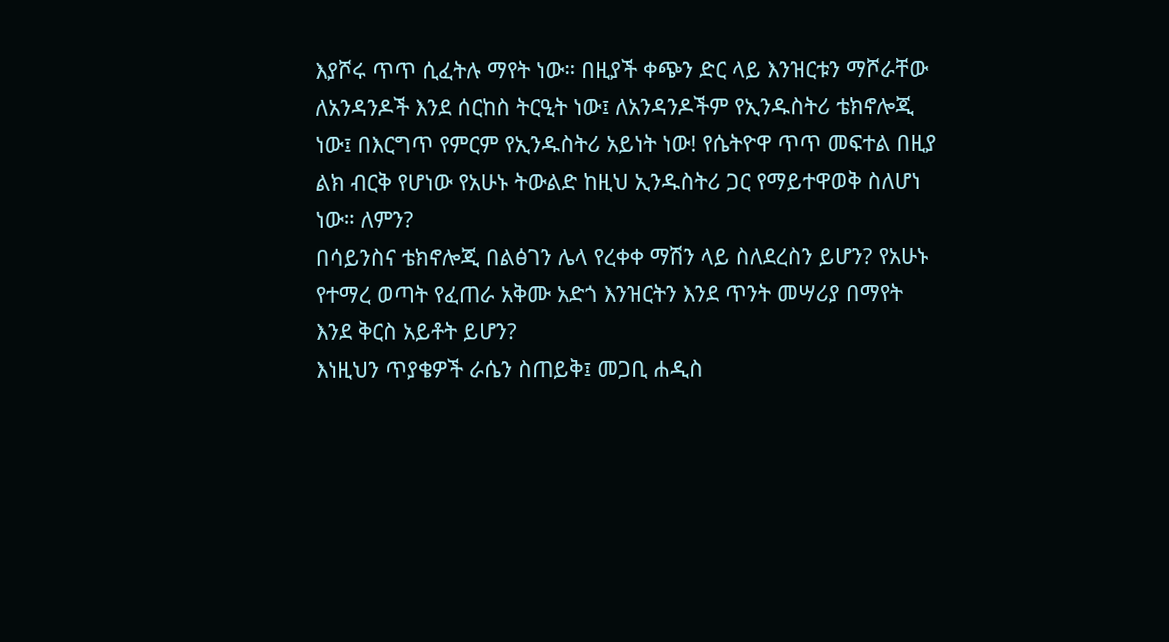እያሾሩ ጥጥ ሲፈትሉ ማየት ነው። በዚያች ቀጭን ድር ላይ እንዝርቱን ማሾራቸው ለአንዳንዶች እንደ ሰርከስ ትርዒት ነው፤ ለአንዳንዶችም የኢንዱስትሪ ቴክኖሎጂ ነው፤ በእርግጥ የምርም የኢንዱስትሪ አይነት ነው! የሴትዮዋ ጥጥ መፍተል በዚያ ልክ ብርቅ የሆነው የአሁኑ ትውልድ ከዚህ ኢንዱስትሪ ጋር የማይተዋወቅ ስለሆነ ነው። ለምን?
በሳይንስና ቴክኖሎጂ በልፅገን ሌላ የረቀቀ ማሽን ላይ ስለደረስን ይሆን? የአሁኑ የተማረ ወጣት የፈጠራ አቅሙ አድጎ እንዝርትን እንደ ጥንት መሣሪያ በማየት እንደ ቅርስ አይቶት ይሆን?
እነዚህን ጥያቄዎች ራሴን ስጠይቅ፤ መጋቢ ሐዲስ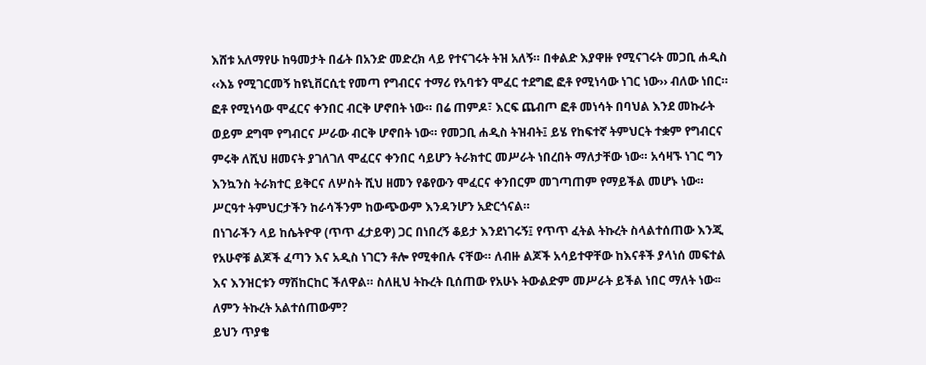እሸቱ አለማየሁ ከዓመታት በፊት በአንድ መድረክ ላይ የተናገሩት ትዝ አለኝ። በቀልድ እያዋዙ የሚናገሩት መጋቢ ሐዲስ ‹‹እኔ የሚገርመኝ ከዩኒቨርሲቲ የመጣ የግብርና ተማሪ የአባቱን ሞፈር ተደግፎ ፎቶ የሚነሳው ነገር ነው›› ብለው ነበር። ፎቶ የሚነሳው ሞፈርና ቀንበር ብርቅ ሆኖበት ነው። በሬ ጠምዶ፣ እርፍ ጨብጦ ፎቶ መነሳት በባህል እንደ መኩራት ወይም ደግሞ የግብርና ሥራው ብርቅ ሆኖበት ነው። የመጋቢ ሐዲስ ትዝብት፤ ይሄ የከፍተኛ ትምህርት ተቋም የግብርና ምሩቅ ለሺህ ዘመናት ያገለገለ ሞፈርና ቀንበር ሳይሆን ትራክተር መሥራት ነበረበት ማለታቸው ነው። አሳዛኙ ነገር ግን እንኳንስ ትራክተር ይቅርና ለሦስት ሺህ ዘመን የቆየውን ሞፈርና ቀንበርም መገጣጠም የማይችል መሆኑ ነው። ሥርዓተ ትምህርታችን ከራሳችንም ከውጭውም እንዳንሆን አድርጎናል።
በነገራችን ላይ ከሴትዮዋ (ጥጥ ፈታይዋ) ጋር በነበረኝ ቆይታ እንደነገሩኝ፤ የጥጥ ፈትል ትኩረት ስላልተሰጠው እንጂ የአሁኖቹ ልጆች ፈጣን እና አዲስ ነገርን ቶሎ የሚቀበሉ ናቸው። ለብዙ ልጆች አሳይተዋቸው ከእናቶች ያላነሰ መፍተል እና እንዝርቱን ማሽከርከር ችለዋል። ስለዚህ ትኩረት ቢሰጠው የአሁኑ ትውልድም መሥራት ይችል ነበር ማለት ነው፡፡
ለምን ትኩረት አልተሰጠውም?
ይህን ጥያቄ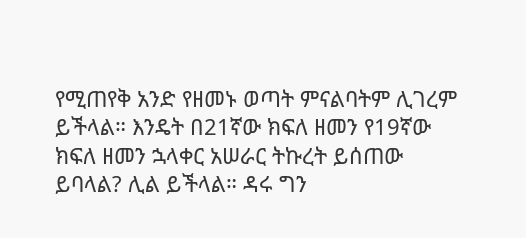የሚጠየቅ አንድ የዘመኑ ወጣት ምናልባትም ሊገረም ይችላል። እንዴት በ21ኛው ክፍለ ዘመን የ19ኛው ክፍለ ዘመን ኋላቀር አሠራር ትኩረት ይሰጠው ይባላል? ሊል ይችላል። ዳሩ ግን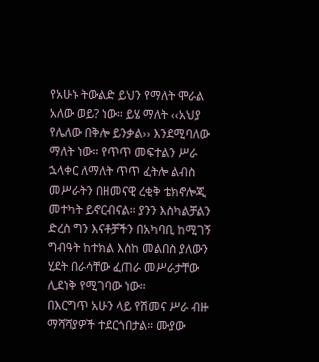የአሁኑ ትውልድ ይህን የማለት ሞራል አለው ወይ? ነው። ይሄ ማለት ‹‹አህያ የሌለው በቅሎ ይንቃል›› እንደሚባለው ማለት ነው። የጥጥ መፍተልን ሥራ ኋላቀር ለማለት ጥጥ ፈትሎ ልብስ መሥራትን በዘመናዊ ረቂቅ ቴክኖሎጂ መተካት ይኖርብናል። ያንን እስካልቻልን ድረስ ግን እናቶቻችን በአካባቢ ከሚገኝ ግብዓት ከተክል እስከ መልበስ ያለውን ሂደት በራሳቸው ፈጠራ መሥራታቸው ሊደነቅ የሚገባው ነው።
በእርግጥ አሁን ላይ የሽመና ሥራ ብዙ ማሻሻያዎች ተደርጎበታል። ሙያው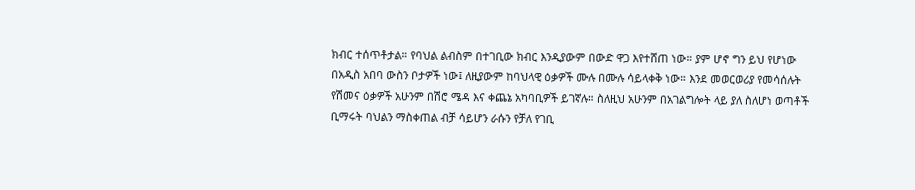ክብር ተሰጥቶታል። የባህል ልብስም በተገቢው ክብር እንዲያውም በውድ ዋጋ እየተሸጠ ነው። ያም ሆኖ ግን ይህ የሆነው በአዲስ አበባ ውስን ቦታዎች ነው፤ ለዚያውም ከባህላዊ ዕቃዎች ሙሉ በሙሉ ሳይላቀቅ ነው። እንደ መወርወሪያ የመሳሰሉት የሽመና ዕቃዎች አሁንም በሽሮ ሜዳ እና ቀጨኔ አካባቢዎች ይገኛሉ። ስለዚህ አሁንም በአገልግሎት ላይ ያለ ስለሆነ ወጣቶች ቢማሩት ባህልን ማስቀጠል ብቻ ሳይሆን ራሱን የቻለ የገቢ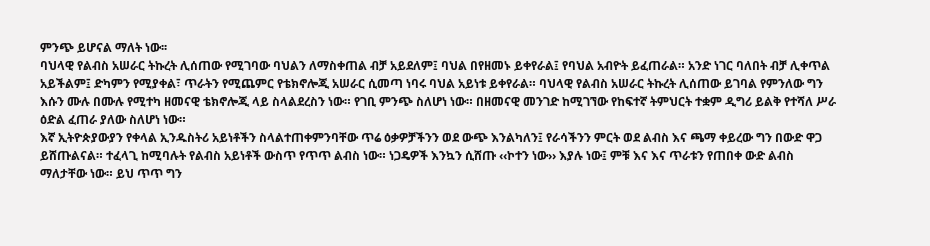ምንጭ ይሆናል ማለት ነው፡፡
ባህላዊ የልብስ አሠራር ትኩረት ሊሰጠው የሚገባው ባህልን ለማስቀጠል ብቻ አይደለም፤ ባህል በየዘመኑ ይቀየራል፤ የባህል አብዮት ይፈጠራል። አንድ ነገር ባለበት ብቻ ሊቀጥል አይችልም፤ ድካምን የሚያቀል፣ ጥራትን የሚጨምር የቴክኖሎጂ አሠራር ሲመጣ ነባሩ ባህል አይነቱ ይቀየራል። ባህላዊ የልብስ አሠራር ትኩረት ሊሰጠው ይገባል የምንለው ግን እሱን ሙሉ በሙሉ የሚተካ ዘመናዊ ቴክኖሎጂ ላይ ስላልደረስን ነው። የገቢ ምንጭ ስለሆነ ነው። በዘመናዊ መንገድ ከሚገኘው የከፍተኛ ትምህርት ተቋም ዲግሪ ይልቅ የተሻለ ሥራ ዕድል ፈጠራ ያለው ስለሆነ ነው።
እኛ ኢትዮጵያውያን የቀላል ኢንዱስትሪ አይነቶችን ስላልተጠቀምንባቸው ጥሬ ዕቃዎቻችንን ወደ ውጭ እንልካለን፤ የራሳችንን ምርት ወደ ልብስ እና ጫማ ቀይረው ግን በውድ ዋጋ ይሸጡልናል። ተፈላጊ ከሚባሉት የልብስ አይነቶች ውስጥ የጥጥ ልብስ ነው። ነጋዴዎች እንኳን ሲሸጡ ‹‹ኮተን ነው›› እያሉ ነው፤ ምቹ እና እና ጥራቱን የጠበቀ ውድ ልብስ ማለታቸው ነው። ይህ ጥጥ ግን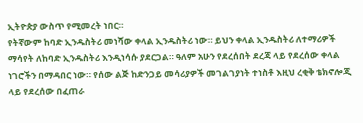ኢትዮጵያ ውስጥ የሚመረት ነበር።
የትኛውም ከባድ ኢንዱስትሪ መነሻው ቀላል ኢንዱስትሪ ነው። ይህን ቀላል ኢንዱስትሪ ለተማሪዎች ማሳየት ለከባድ ኢንዱስትሪ እንዲነሳሱ ያደርጋል። ዓለም አሁን የደረሰበት ደረጃ ላይ የደረሰው ቀላል ነገሮችን በማዳበር ነው። የሰው ልጅ ከድንጋይ መሳሪያዎች መገልገያነት ተነስቶ እዚህ ረቂቅ ቴክኖሎጂ ላይ የደረሰው በፈጠራ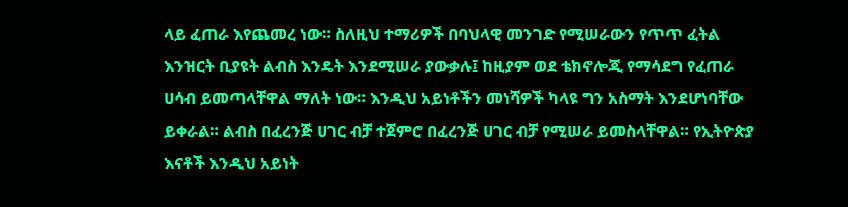ላይ ፈጠራ እየጨመረ ነው። ስለዚህ ተማሪዎች በባህላዊ መንገድ የሚሠራውን የጥጥ ፈትል እንዝርት ቢያዩት ልብስ እንዴት እንደሚሠራ ያውቃሉ፤ ከዚያም ወደ ቴክኖሎጂ የማሳደግ የፈጠራ ሀሳብ ይመጣላቸዋል ማለት ነው። እንዲህ አይነቶችን መነሻዎች ካላዩ ግን አስማት እንደሆነባቸው ይቀራል። ልብስ በፈረንጅ ሀገር ብቻ ተጀምሮ በፈረንጅ ሀገር ብቻ የሚሠራ ይመስላቸዋል። የኢትዮጵያ እናቶች እንዲህ አይነት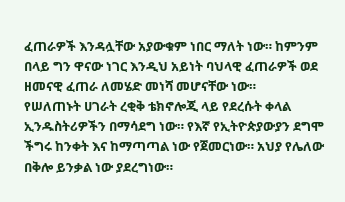ፈጠራዎች እንዳሏቸው አያውቁም ነበር ማለት ነው። ከምንም በላይ ግን ዋናው ነገር እንዲህ አይነት ባህላዊ ፈጠራዎች ወደ ዘመናዊ ፈጠራ ለመሄድ መነሻ መሆናቸው ነው።
የሠለጠኑት ሀገራት ረቂቅ ቴክኖሎጂ ላይ የደረሱት ቀላል ኢንዱስትሪዎችን በማሳደግ ነው። የእኛ የኢትዮጵያውያን ደግሞ ችግሩ ከንቀት እና ከማጣጣል ነው የጀመርነው። አህያ የሌለው በቅሎ ይንቃል ነው ያደረግነው።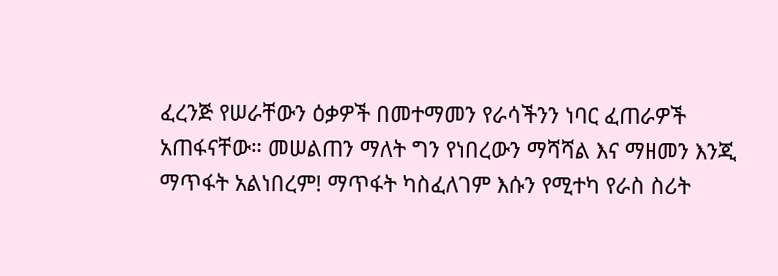ፈረንጅ የሠራቸውን ዕቃዎች በመተማመን የራሳችንን ነባር ፈጠራዎች አጠፋናቸው። መሠልጠን ማለት ግን የነበረውን ማሻሻል እና ማዘመን እንጂ ማጥፋት አልነበረም! ማጥፋት ካስፈለገም እሱን የሚተካ የራስ ስሪት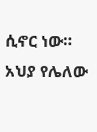ሲኖር ነው።
አህያ የሌለው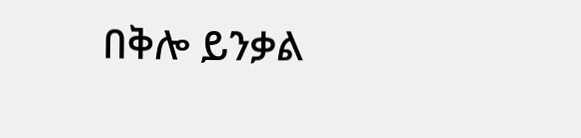በቅሎ ይንቃል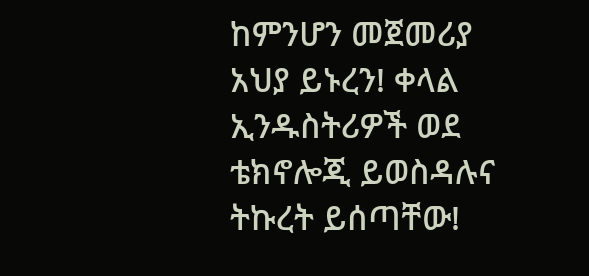ከምንሆን መጀመሪያ አህያ ይኑረን! ቀላል ኢንዱስትሪዎች ወደ ቴክኖሎጂ ይወስዳሉና ትኩረት ይሰጣቸው!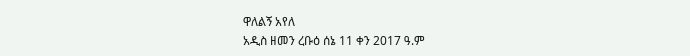ዋለልኝ አየለ
አዲስ ዘመን ረቡዕ ሰኔ 11 ቀን 2017 ዓ.ም